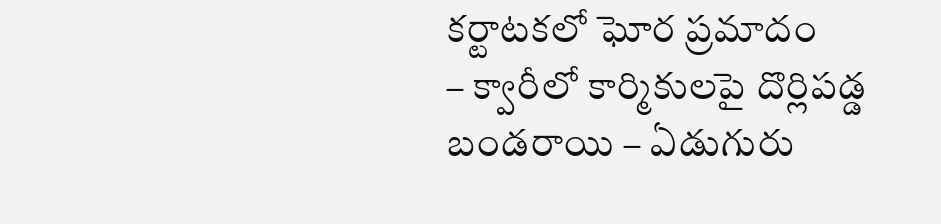కర్టాటకలో ఘోర ప్రమాదం
– క్వారీలో కార్మికులపై దొర్లిపడ్డ బండరాయి – ఏడుగురు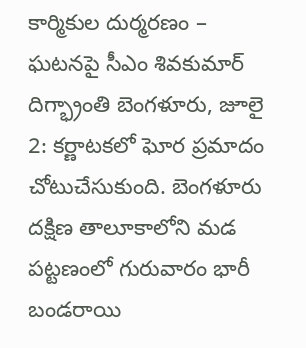కార్మికుల దుర్మరణం – ఘటనపై సీఎం శివకుమార్ దిగ్భ్రాంతి బెంగళూరు, జూలై 2: కర్ణాటకలో ఘోర ప్రమాదం చోటుచేసుకుంది. బెంగళూరు దక్షిణ తాలూకాలోని మడ పట్టణంలో గురువారం భారీ బండరాయి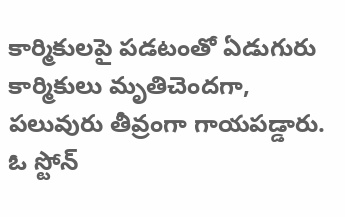కార్మికులపై పడటంతో ఏడుగురు కార్మికులు మృతిచెందగా, పలువురు తీవ్రంగా గాయపడ్డారు. ఓ స్టోన్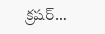క్రషర్…